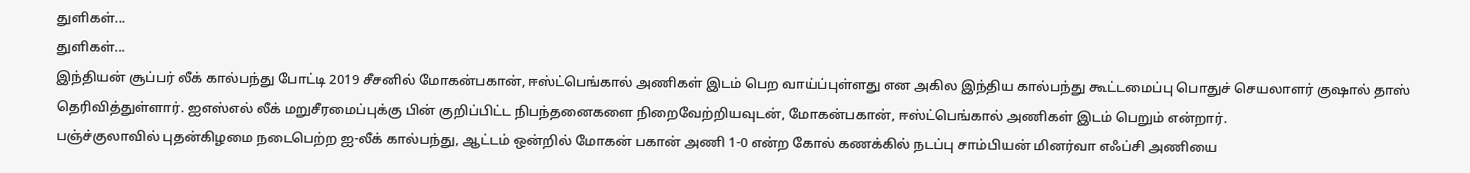துளிகள்...
துளிகள்...
இந்தியன் சூப்பர் லீக் கால்பந்து போட்டி 2019 சீசனில் மோகன்பகான், ஈஸ்ட்பெங்கால் அணிகள் இடம் பெற வாய்ப்புள்ளது என அகில இந்திய கால்பந்து கூட்டமைப்பு பொதுச் செயலாளர் குஷால் தாஸ் தெரிவித்துள்ளார். ஐஎஸ்எல் லீக் மறுசீரமைப்புக்கு பின் குறிப்பிட்ட நிபந்தனைகளை நிறைவேற்றியவுடன், மோகன்பகான், ஈஸ்ட்பெங்கால் அணிகள் இடம் பெறும் என்றார்.
பஞ்ச்குலாவில் புதன்கிழமை நடைபெற்ற ஐ-லீக் கால்பந்து, ஆட்டம் ஒன்றில் மோகன் பகான் அணி 1-0 என்ற கோல் கணக்கில் நடப்பு சாம்பியன் மினர்வா எஃப்சி அணியை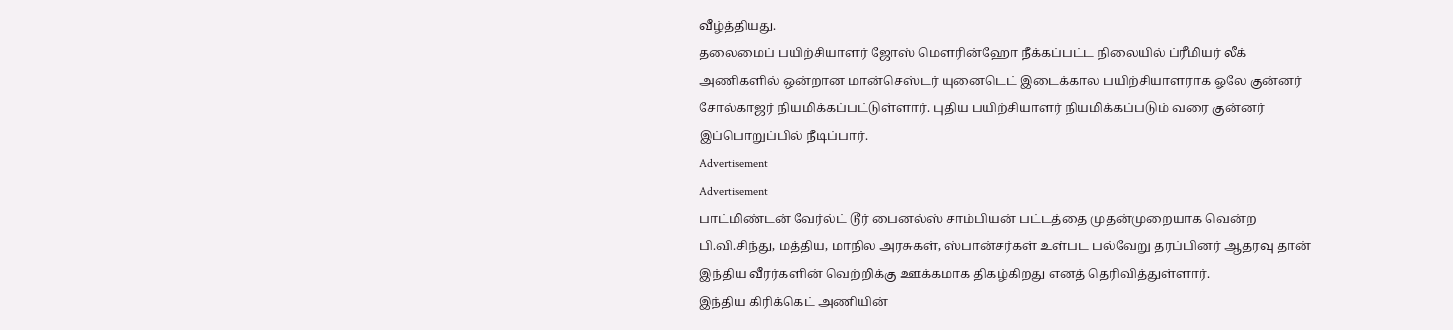வீழ்த்தியது.
தலைமைப் பயிற்சியாளர் ஜோஸ் மெளரின்ஹோ நீக்கப்பட்ட நிலையில் ப்ரீமியர் லீக் அணிகளில் ஒன்றான மான்செஸ்டர் யுனைடெட் இடைக்கால பயிற்சியாளராக ஓலே குன்னர் சோல்காஜர் நியமிக்கப்பட்டுள்ளார். புதிய பயிற்சியாளர் நியமிக்கப்படும் வரை குன்னர் இப்பொறுப்பில் நீடிப்பார்.
Advertisement
Advertisement
பாட்மிண்டன் வேர்ல்ட் டூர் பைனல்ஸ் சாம்பியன் பட்டத்தை முதன்முறையாக வென்ற பி.வி.சிந்து, மத்திய, மாநில அரசுகள், ஸ்பான்சர்கள் உள்பட பல்வேறு தரப்பினர் ஆதரவு தான் இந்திய வீரர்களின் வெற்றிக்கு ஊக்கமாக திகழ்கிறது எனத் தெரிவித்துள்ளார்.
இந்திய கிரிக்கெட் அணியின்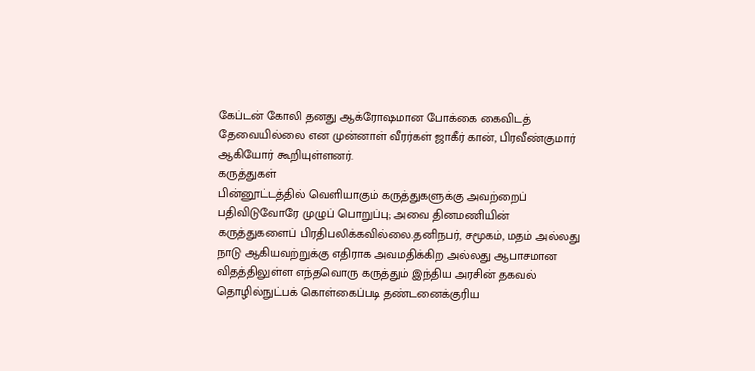கேப்டன் கோலி தனது ஆக்ரோஷமான போக்கை கைவிடத் தேவையில்லை என முன்னாள் வீரர்கள் ஜாகீர் கான், பிரவீண்குமார் ஆகியோர் கூறியுள்ளனர்.
கருத்துகள்
பின்னூட்டத்தில் வெளியாகும் கருத்துகளுக்கு அவற்றைப் பதிவிடுவோரே முழுப் பொறுப்பு; அவை தினமணியின் கருத்துகளைப் பிரதிபலிக்கவில்லை.தனிநபர், சமூகம், மதம் அல்லது நாடு ஆகியவற்றுக்கு எதிராக அவமதிக்கிற அல்லது ஆபாசமான விதத்திலுள்ள எந்தவொரு கருத்தும் இந்திய அரசின் தகவல் தொழில்நுட்பக் கொள்கைப்படி தண்டனைக்குரிய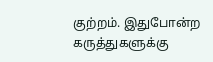குற்றம். இதுபோன்ற கருத்துகளுக்கு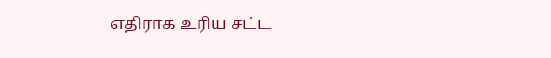எதிராக உரிய சட்ட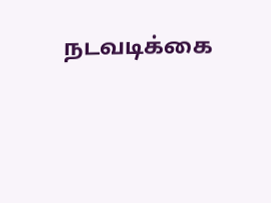நடவடிக்கை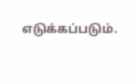எடுக்கப்படும்.